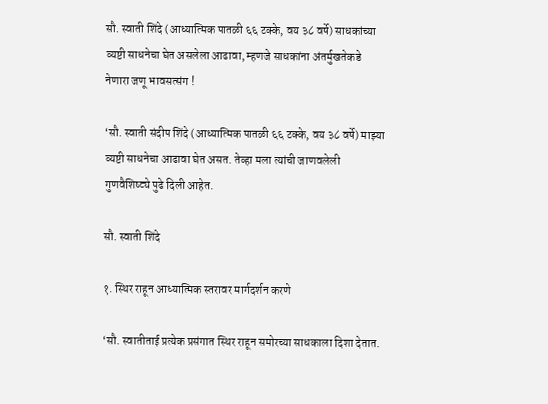सौ. स्वाती शिंदे (आध्यात्मिक पातळी ६६ टक्के, वय ३८ वर्षे) साधकांच्या व्यष्टी साधनेचा घेत असलेला आढावा, म्हणजे साधकांना अंतर्मुखतेकडे नेणारा जणू भावसत्संग !

‘सौ. स्वाती संदीप शिंदे (आध्यात्मिक पातळी ६६ टक्के, वय ३८ वर्षे) माझ्या व्यष्टी साधनेचा आढावा घेत असत. तेव्हा मला त्यांची जाणवलेली गुणवैशिष्ट्ये पुढे दिली आहेत.

सौ. स्‍वाती शिंदे

१. स्थिर राहून आध्यात्मिक स्तरावर मार्गदर्शन करणे

‘सौ. स्वातीताई प्रत्येक प्रसंगात स्थिर राहून समोरच्या साधकाला दिशा देतात.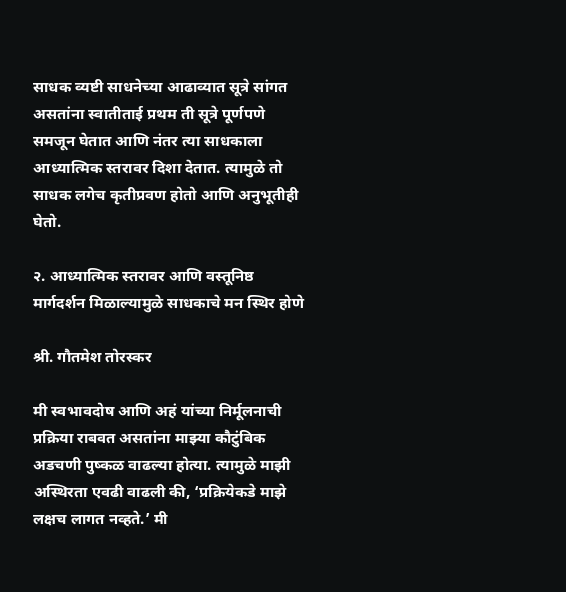साधक व्यष्टी साधनेच्या आढाव्यात सूत्रे सांगत असतांना स्वातीताई प्रथम ती सूत्रे पूर्णपणे समजून घेतात आणि नंतर त्या साधकाला आध्यात्मिक स्तरावर दिशा देतात. त्यामुळे तो साधक लगेच कृतीप्रवण होतो आणि अनुभूतीही घेतो.

२. आध्यात्मिक स्तरावर आणि वस्तूनिष्ठ मार्गदर्शन मिळाल्यामुळे साधकाचे मन स्थिर होणे

श्री. गौतमेश तोरस्कर

मी स्वभावदोष आणि अहं यांच्या निर्मूलनाची प्रक्रिया राबवत असतांना माझ्या कौटुंबिक अडचणी पुष्कळ वाढल्या होत्या. त्यामुळे माझी अस्थिरता एवढी वाढली की, ‘प्रक्रियेकडे माझे लक्षच लागत नव्हते.’ मी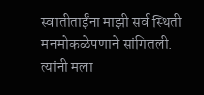स्वातीताईंना माझी सर्व स्थिती मनमोकळेपणाने सांगितली. त्यांनी मला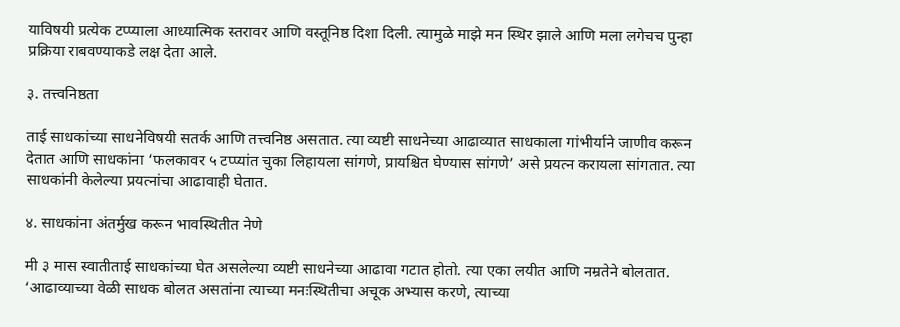याविषयी प्रत्येक टप्प्याला आध्यात्मिक स्तरावर आणि वस्तूनिष्ठ दिशा दिली. त्यामुळे माझे मन स्थिर झाले आणि मला लगेचच पुन्हा प्रक्रिया राबवण्याकडे लक्ष देता आले.

३. तत्त्वनिष्ठता

ताई साधकांच्या साधनेविषयी सतर्क आणि तत्त्वनिष्ठ असतात. त्या व्यष्टी साधनेच्या आढाव्यात साधकाला गांभीर्याने जाणीव करून देतात आणि साधकांना ‘फलकावर ५ टप्प्यांत चुका लिहायला सांगणे, प्रायश्चित घेण्यास सांगणे’ असे प्रयत्न करायला सांगतात. त्या साधकांनी केलेल्या प्रयत्नांचा आढावाही घेतात.

४. साधकांना अंतर्मुख करून भावस्थितीत नेणे

मी ३ मास स्वातीताई साधकांच्या घेत असलेल्या व्यष्टी साधनेच्या आढावा गटात होतो. त्या एका लयीत आणि नम्रतेने बोलतात. ‘आढाव्याच्या वेळी साधक बोलत असतांना त्याच्या मनःस्थितीचा अचूक अभ्यास करणे, त्याच्या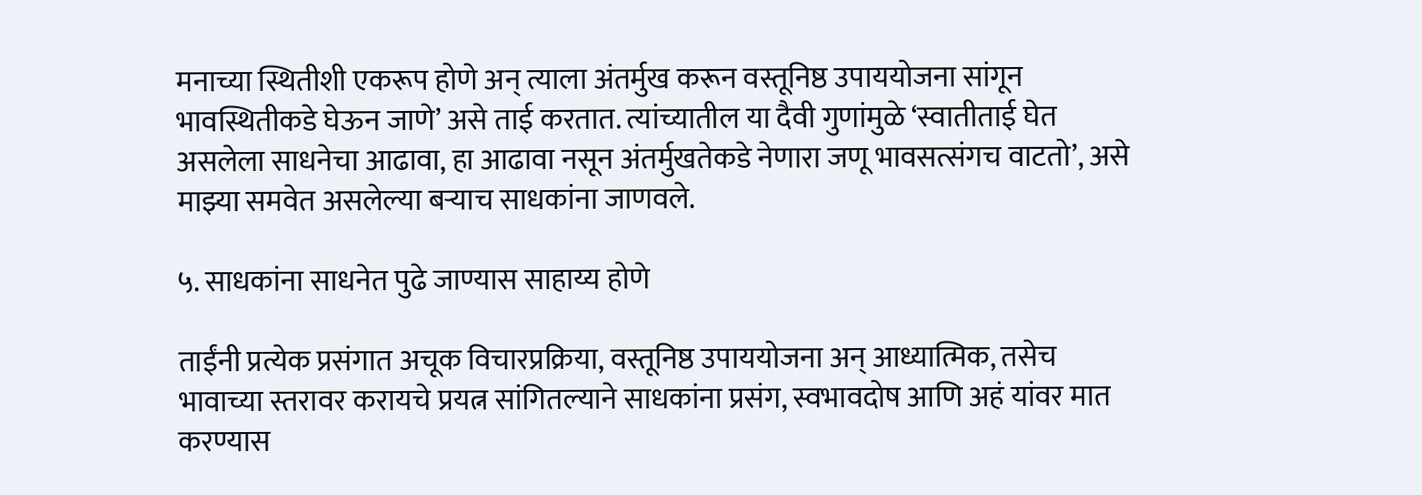मनाच्या स्थितीशी एकरूप होणे अन् त्याला अंतर्मुख करून वस्तूनिष्ठ उपाययोजना सांगून भावस्थितीकडे घेऊन जाणे’ असे ताई करतात. त्यांच्यातील या दैवी गुणांमुळे ‘स्वातीताई घेत असलेला साधनेचा आढावा, हा आढावा नसून अंतर्मुखतेकडे नेणारा जणू भावसत्संगच वाटतो’, असे माझ्या समवेत असलेल्या बर्‍याच साधकांना जाणवले.

५. साधकांना साधनेत पुढे जाण्यास साहाय्य होणे

ताईंनी प्रत्येक प्रसंगात अचूक विचारप्रक्रिया, वस्तूनिष्ठ उपाययोजना अन् आध्यात्मिक, तसेच भावाच्या स्तरावर करायचे प्रयत्न सांगितल्याने साधकांना प्रसंग, स्वभावदोष आणि अहं यांवर मात करण्यास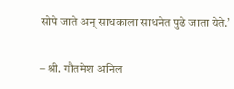सोपे जाते अन् साधकाला साधनेत पुढे जाता येते.’

– श्री. गौतमेश अनिल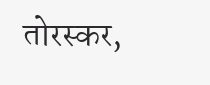तोरस्कर,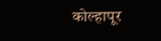कोल्हापूर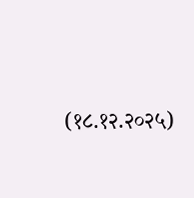(१८.१२.२०२५)